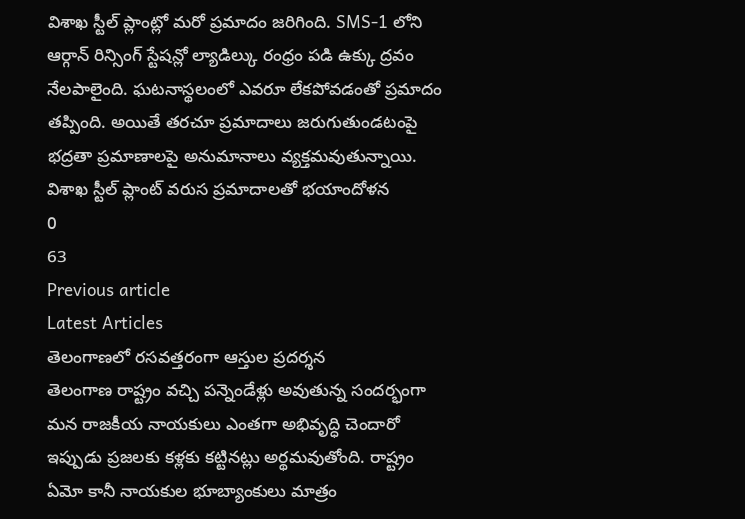విశాఖ స్టీల్ ప్లాంట్లో మరో ప్రమాదం జరిగింది. SMS-1 లోని ఆర్గాన్ రిన్సింగ్ స్టేషన్లో ల్యాడిల్కు రంధ్రం పడి ఉక్కు ద్రవం నేలపాలైంది. ఘటనాస్థలంలో ఎవరూ లేకపోవడంతో ప్రమాదం తప్పింది. అయితే తరచూ ప్రమాదాలు జరుగుతుండటంపై భద్రతా ప్రమాణాలపై అనుమానాలు వ్యక్తమవుతున్నాయి.
విశాఖ స్టీల్ ప్లాంట్ వరుస ప్రమాదాలతో భయాందోళన
0
63
Previous article
Latest Articles
తెలంగాణలో రసవత్తరంగా ఆస్తుల ప్రదర్శన
తెలంగాణ రాష్ట్రం వచ్చి పన్నెండేళ్లు అవుతున్న సందర్భంగా మన రాజకీయ నాయకులు ఎంతగా అభివృద్ధి చెందారో ఇప్పుడు ప్రజలకు కళ్లకు కట్టినట్లు అర్థమవుతోంది. రాష్ట్రం ఏమో కానీ నాయకుల భూబ్యాంకులు మాత్రం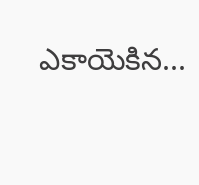ఎకాయెకిన...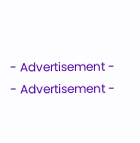- Advertisement -
- Advertisement -